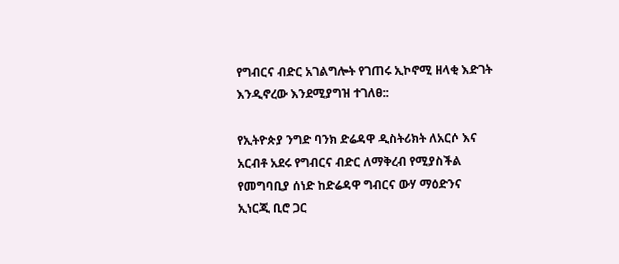የግብርና ብድር አገልግሎት የገጠሩ ኢኮኖሚ ዘላቂ እድገት እንዲኖረው እንደሚያግዝ ተገለፀ::

የኢትዮጵያ ንግድ ባንክ ድሬዳዋ ዲስትሪክት ለአርሶ እና አርብቶ አደሩ የግብርና ብድር ለማቅረብ የሚያስችል የመግባቢያ ሰነድ ከድሬዳዋ ግብርና ውሃ ማዕድንና ኢነርጂ ቢሮ ጋር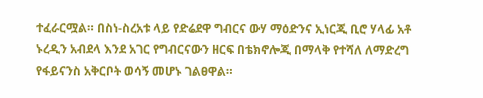ተፈራርሟል። በስነ-ስረአቱ ላይ የድሬደዋ ግብርና ውሃ ማዕድንና ኢነርጂ ቢሮ ሃላፊ አቶ ኑረዲን አብደላ እንደ አገር የግብርናውን ዘርፍ በቴክኖሎጂ በማላቅ የተሻለ ለማድረግ የፋይናንስ አቅርቦት ወሳኝ መሆኑ ገልፀዋል።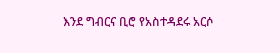እንደ ግብርና ቢሮ የአስተዳደሩ አርሶ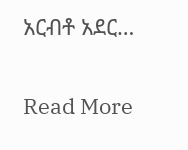አርብቶ አደር…

Read More